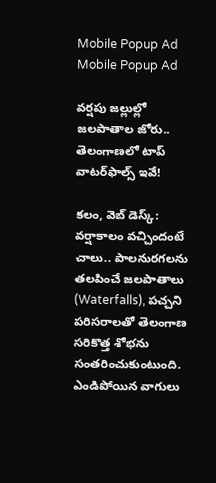Mobile Popup Ad
Mobile Popup Ad

వర్షపు జల్లుల్లో జలపాతాల జోరు.. తెలంగాణలో టాప్ వాటర్‌ఫాల్స్ ఇవే!

కలం, వెబ్ డెస్క్: వర్షాకాలం వచ్చిందంటే చాలు.. పాలనురగలను తలపించే జలపాతాలు (Waterfalls), పచ్చని పరిసరాలతో తెలంగాణ సరికొత్త శోభను సంతరించుకుంటుంది. ఎండిపోయిన వాగులు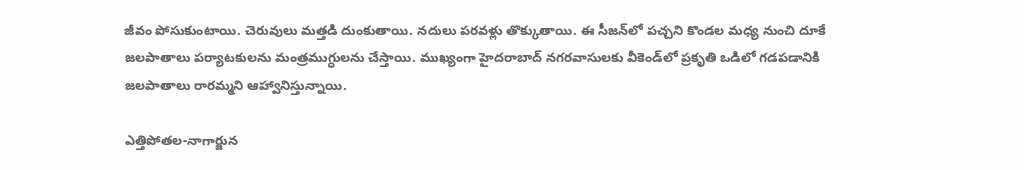జీవం పోసుకుంటాయి. చెరువులు మత్తడి దుంకుతాయి. నదులు పరవళ్లు తొక్కుతాయి. ఈ సీజన్‌లో పచ్చని కొండల మధ్య నుంచి దూకే జలపాతాలు పర్యాటకులను మంత్రముగ్ధులను చేస్తాయి. ముఖ్యంగా హైదరాబాద్‌ నగరవాసులకు వీకెండ్‌లో ప్రకృతి ఒడిలో గడపడానికి జలపాతాలు రారమ్మని ఆహ్వానిస్తున్నాయి.

ఎత్తిపోతల-నాగార్జున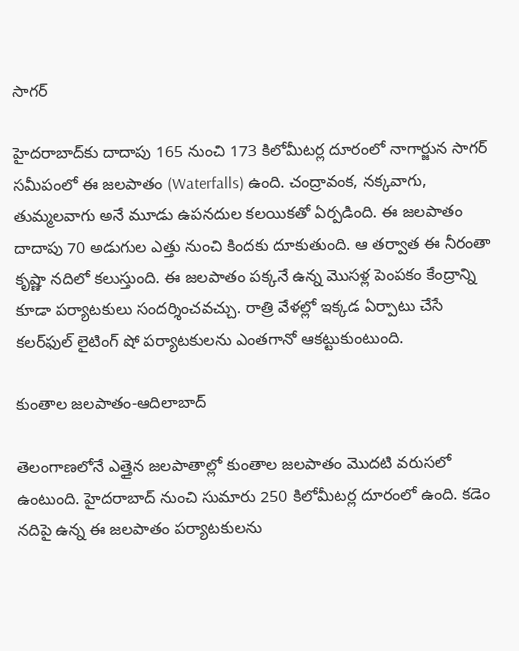సాగర్

హైదరాబాద్‌కు దాదాపు 165 నుంచి 173 కిలోమీటర్ల దూరంలో నాగార్జున సాగర్ సమీపంలో ఈ జలపాతం (Waterfalls) ఉంది. చంద్రావంక, నక్కవాగు, తుమ్మలవాగు అనే మూడు ఉపనదుల కలయికతో ఏర్పడింది. ఈ జలపాతం దాదాపు 70 అడుగుల ఎత్తు నుంచి కిందకు దూకుతుంది. ఆ తర్వాత ఈ నీరంతా కృష్ణా నదిలో కలుస్తుంది. ఈ జలపాతం పక్కనే ఉన్న మొసళ్ల పెంపకం కేంద్రాన్ని కూడా పర్యాటకులు సందర్శించవచ్చు. రాత్రి వేళల్లో ఇక్కడ ఏర్పాటు చేసే కలర్‌ఫుల్ లైటింగ్ షో పర్యాటకులను ఎంతగానో ఆకట్టుకుంటుంది.

కుంతాల జలపాతం-ఆదిలాబాద్

తెలంగాణలోనే ఎత్తైన జలపాతాల్లో కుంతాల జలపాతం మొదటి వరుసలో ఉంటుంది. హైదరాబాద్ నుంచి సుమారు 250 కిలోమీటర్ల దూరంలో ఉంది. కడెం నదిపై ఉన్న ఈ జలపాతం పర్యాటకులను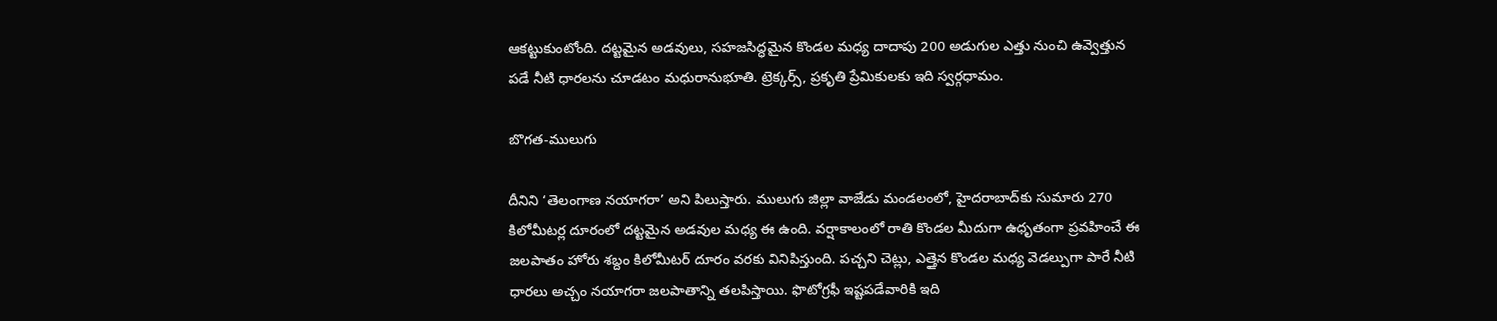ఆకట్టుకుంటోంది. దట్టమైన అడవులు, సహజసిద్ధమైన కొండల మధ్య దాదాపు 200 అడుగుల ఎత్తు నుంచి ఉవ్వెత్తున పడే నీటి ధారలను చూడటం మధురానుభూతి. ట్రెక్కర్స్, ప్రకృతి ప్రేమికులకు ఇది స్వర్గధామం.

బొగత-ములుగు

దీనిని ‘తెలంగాణ నయాగరా’ అని పిలుస్తారు. ములుగు జిల్లా వాజేడు మండలంలో, హైదరాబాద్‌కు సుమారు 270 కిలోమీటర్ల దూరంలో దట్టమైన అడవుల మధ్య ఈ ఉంది. వర్షాకాలంలో రాతి కొండల మీదుగా ఉధృతంగా ప్రవహించే ఈ జలపాతం హోరు శబ్దం కిలోమీటర్ దూరం వరకు వినిపిస్తుంది. పచ్చని చెట్లు, ఎత్తైన కొండల మధ్య వెడల్పుగా పారే నీటి ధారలు అచ్చం నయాగరా జలపాతాన్ని తలపిస్తాయి. ఫొటోగ్రఫీ ఇష్టపడేవారికి ఇది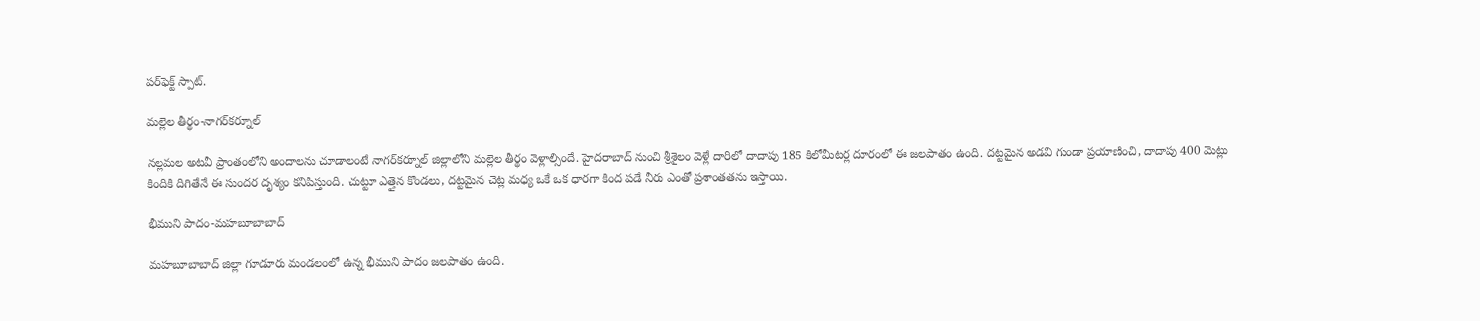పర్‌ఫెక్ట్ స్పాట్.

మల్లెల తీర్థం-నాగర్‌కర్నూల్

నల్లమల అటవీ ప్రాంతంలోని అందాలను చూడాలంటే నాగర్‌కర్నూల్ జిల్లాలోని మల్లెల తీర్థం వెళ్లాల్సిందే. హైదరాబాద్ నుంచి శ్రీశైలం వెళ్లే దారిలో దాదాపు 185 కిలోమీటర్ల దూరంలో ఈ జలపాతం ఉంది. దట్టమైన అడవి గుండా ప్రయాణించి, దాదాపు 400 మెట్లు కిందికి దిగితేనే ఈ సుందర దృశ్యం కనిపిస్తుంది. చుట్టూ ఎత్తైన కొండలు, దట్టమైన చెట్ల మధ్య ఒకే ఒక ధారగా కింద పడే నీరు ఎంతో ప్రశాంతతను ఇస్తాయి.

భీముని పాదం-మహబూబాబాద్

మహబూబాబాద్ జిల్లా గూడూరు మండలంలో ఉన్న భీముని పాదం జలపాతం ఉంది.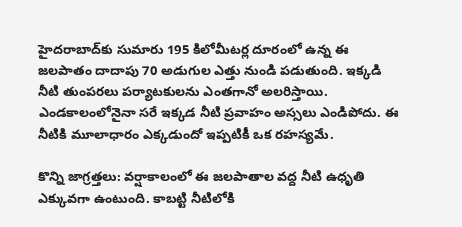హైదరాబాద్‌కు సుమారు 195 కిలోమీటర్ల దూరంలో ఉన్న ఈ జలపాతం దాదాపు 70 అడుగుల ఎత్తు నుండి పడుతుంది. ఇక్కడి నీటి తుంపరలు పర్యాటకులను ఎంతగానో అలరిస్తాయి. ఎండకాలంలోనైనా సరే ఇక్కడ నీటి ప్రవాహం అస్సలు ఎండిపోదు. ఈ నీటికి మూలాధారం ఎక్కడుందో ఇప్పటికీ ఒక రహస్యమే.

కొన్ని జాగ్రత్తలు: వర్షాకాలంలో ఈ జలపాతాల వద్ద నీటి ఉధృతి ఎక్కువగా ఉంటుంది. కాబట్టి నీటిలోకి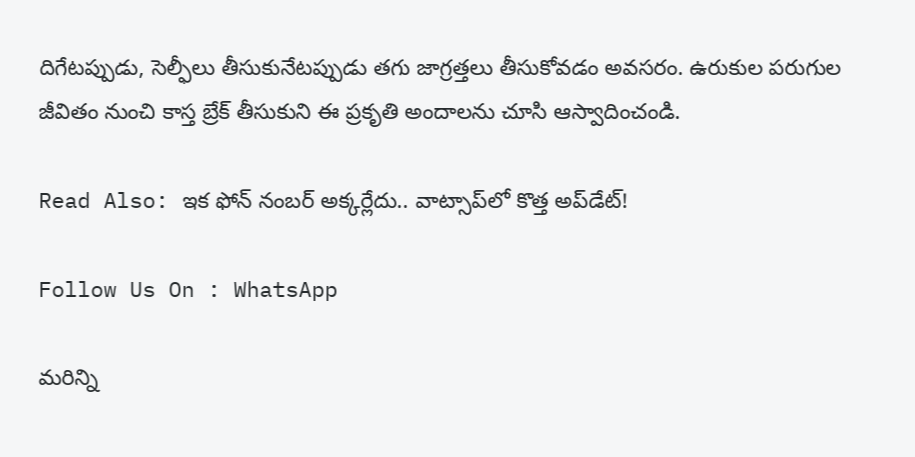దిగేటప్పుడు, సెల్ఫీలు తీసుకునేటప్పుడు తగు జాగ్రత్తలు తీసుకోవడం అవసరం. ఉరుకుల పరుగుల జీవితం నుంచి కాస్త బ్రేక్ తీసుకుని ఈ ప్రకృతి అందాలను చూసి ఆస్వాదించండి.

Read Also: ఇక ఫోన్ నంబర్ అక్కర్లేదు.. వాట్సాప్‌లో కొత్త అప్‌డేట్!

Follow Us On : WhatsApp

మ‌రిన్ని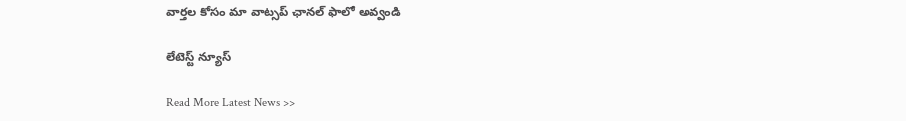వార్త‌ల కోసం మా వాట్స‌ప్ ఛాన‌ల్ ఫాలో అవ్వండి

లేటెస్ట్ న్యూస్‌

Read More Latest News >>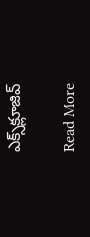ఎక్స్‌క్లూజివ్‌

Read More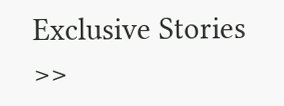Exclusive Stories >>